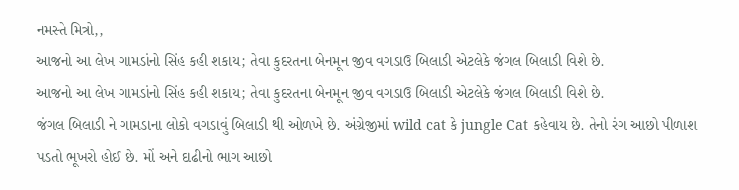નમસ્તે મિત્રો,,
આજનો આ લેખ ગામડાંનો સિંહ કહી શકાય; તેવા કુદરતના બેનમૂન જીવ વગડાઉ બિલાડી એટલેકે જંગલ બિલાડી વિશે છે.
આજનો આ લેખ ગામડાંનો સિંહ કહી શકાય; તેવા કુદરતના બેનમૂન જીવ વગડાઉ બિલાડી એટલેકે જંગલ બિલાડી વિશે છે.
જંગલ બિલાડી ને ગામડાના લોકો વગડાવું બિલાડી થી ઓળખે છે. અંગ્રેજીમાં wild cat કે jungle Cat કહેવાય છે. તેનો રંગ આછો પીળાશ પડતો ભૂખરો હોઈ છે. મોં અને દાઢીનો ભાગ આછો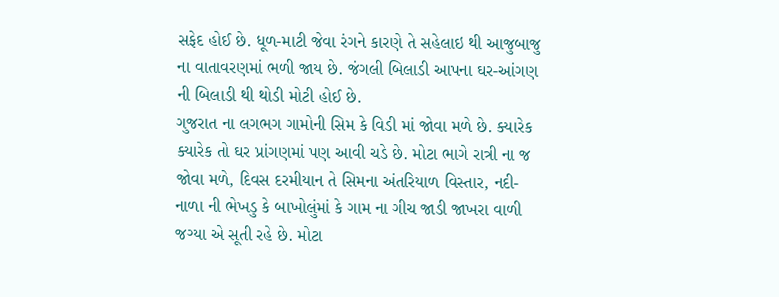સફેદ હોઈ છે. ધૂળ-માટી જેવા રંગને કારણે તે સહેલાઇ થી આજુબાજુ ના વાતાવરણમાં ભળી જાય છે. જંગલી બિલાડી આપના ઘર-આંગણ ની બિલાડી થી થોડી મોટી હોઈ છે.
ગુજરાત ના લગભગ ગામોની સિમ કે વિડી માં જોવા મળે છે. ક્યારેક ક્યારેક તો ઘર પ્રાંગણમાં પણ આવી ચડે છે. મોટા ભાગે રાત્રી ના જ જોવા મળે, દિવસ દરમીયાન તે સિમના અંતરિયાળ વિસ્તાર, નદી-નાળા ની ભેખડુ કે બાખોલુંમાં કે ગામ ના ગીચ જાડી જાખરા વાળી જગ્યા એ સૂતી રહે છે. મોટા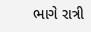ભાગે રાત્રી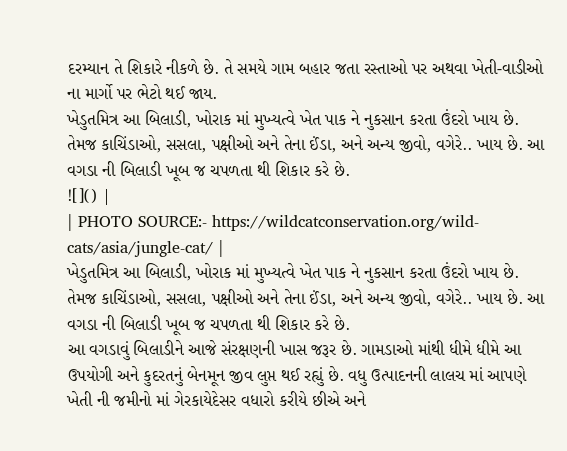દરમ્યાન તે શિકારે નીકળે છે. તે સમયે ગામ બહાર જતા રસ્તાઓ પર અથવા ખેતી-વાડીઓ ના માર્ગો પર ભેટો થઈ જાય.
ખેડુતમિત્ર આ બિલાડી, ખોરાક માં મુખ્યત્વે ખેત પાક ને નુકસાન કરતા ઉંદરો ખાય છે. તેમજ કાચિંડાઓ, સસલા, પક્ષીઓ અને તેના ઈંડા, અને અન્ય જીવો, વગેરે.. ખાય છે. આ વગડા ની બિલાડી ખૂબ જ ચપળતા થી શિકાર કરે છે.
![]() |
| PHOTO SOURCE:- https://wildcatconservation.org/wild-cats/asia/jungle-cat/ |
ખેડુતમિત્ર આ બિલાડી, ખોરાક માં મુખ્યત્વે ખેત પાક ને નુકસાન કરતા ઉંદરો ખાય છે. તેમજ કાચિંડાઓ, સસલા, પક્ષીઓ અને તેના ઈંડા, અને અન્ય જીવો, વગેરે.. ખાય છે. આ વગડા ની બિલાડી ખૂબ જ ચપળતા થી શિકાર કરે છે.
આ વગડાવું બિલાડીને આજે સંરક્ષણની ખાસ જરૂર છે. ગામડાઓ માંથી ધીમે ધીમે આ ઉપયોગી અને કુદરતનું બેનમૂન જીવ લુપ્ત થઈ રહ્યું છે. વધુ ઉત્પાદનની લાલચ માં આપણે ખેતી ની જમીનો માં ગેરકાયેદેસર વધારો કરીયે છીએ અને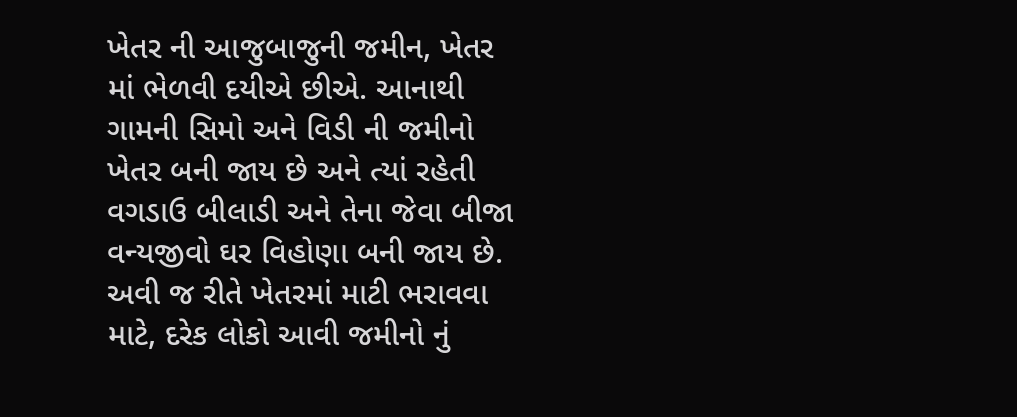ખેતર ની આજુબાજુની જમીન, ખેતર માં ભેળવી દયીએ છીએ. આનાથી ગામની સિમો અને વિડી ની જમીનો ખેતર બની જાય છે અને ત્યાં રહેતી વગડાઉ બીલાડી અને તેના જેવા બીજા વન્યજીવો ઘર વિહોણા બની જાય છે. અવી જ રીતે ખેતરમાં માટી ભરાવવા માટે, દરેક લોકો આવી જમીનો નું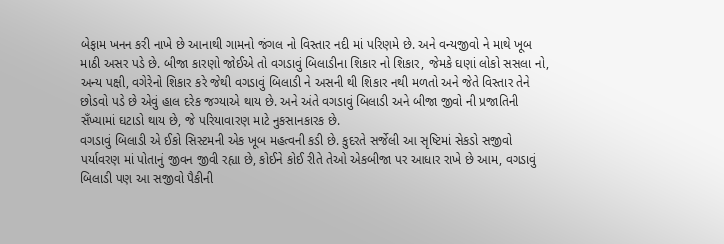બેફામ ખનન કરી નાખે છે આનાથી ગામનો જંગલ નો વિસ્તાર નદી માં પરિણમે છે. અને વન્યજીવો ને માથે ખૂબ માઠી અસર પડે છે. બીજા કારણો જોઈએ તો વગડાવું બિલાડીના શિકાર નો શિકાર, જેમકે ઘણાં લોકો સસલા નો, અન્ય પક્ષી, વગેરેનો શિકાર કરે જેથી વગડાવું બિલાડી ને અસની થી શિકાર નથી મળતો અને જેતે વિસ્તાર તેને છોડવો પડે છે એવું હાલ દરેક જગ્યાએ થાય છે. અને અંતે વગડાવું બિલાડી અને બીજા જીવો ની પ્રજાતિની સઁખ્યામાં ઘટાડો થાય છે, જે પરિયાવારણ માટે નુકસાનકારક છે.
વગડાવું બિલાડી એ ઈકો સિસ્ટમની એક ખૂબ મહત્વની કડી છે. કુદરતે સર્જેલી આ સૃષ્ટિમાં સેકડો સજીવો પર્યાવરણ માં પોતાનું જીવન જીવી રહ્યા છે, કોઈને કોઈ રીતે તેઓ એકબીજા પર આધાર રાખે છે આમ, વગડાવું બિલાડી પણ આ સજીવો પૈકીની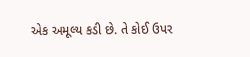એક અમૂલ્ય કડી છે. તે કોઈ ઉપર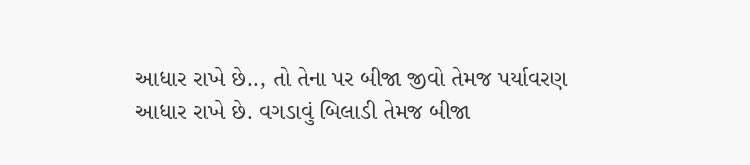આધાર રાખે છે.., તો તેના પર બીજા જીવો તેમજ પર્યાવરણ આધાર રાખે છે. વગડાવું બિલાડી તેમજ બીજા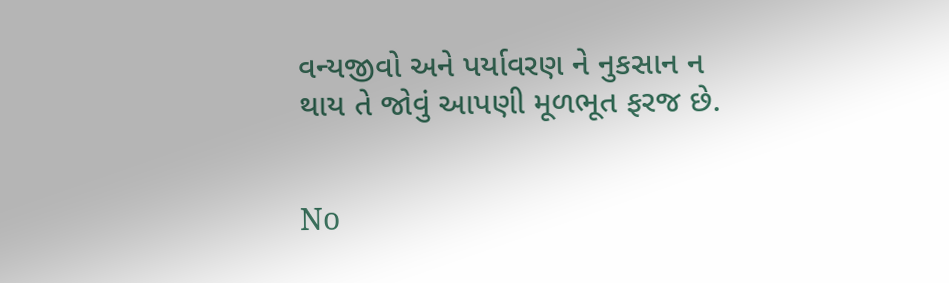વન્યજીવો અને પર્યાવરણ ને નુકસાન ન થાય તે જોવું આપણી મૂળભૂત ફરજ છે.


No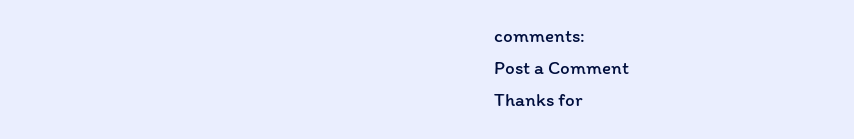comments:
Post a Comment
Thanks for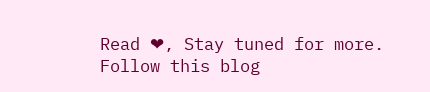Read ❤, Stay tuned for more. Follow this blog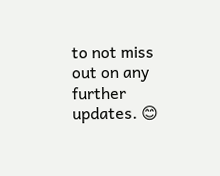to not miss out on any further updates. 😊